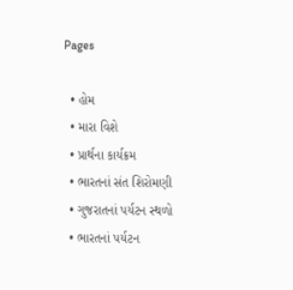Pages

  • હોમ
  • મારા વિશે
  • પ્રાર્થના કાર્યક્રમ
  • ભારતનાં સંત શિરોમણી
  • ગુજરાતનાં પર્યટન સ્થળો
  • ભારતનાં પર્યટન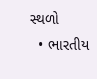સ્થળો
  • ભારતીય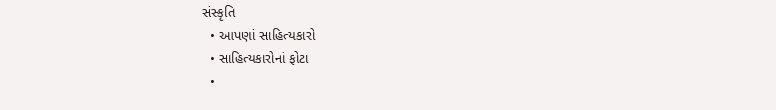સંસ્કૃતિ
  • આપણાં સાહિત્યકારો
  • સાહિત્યકારોનાં ફોટા
  •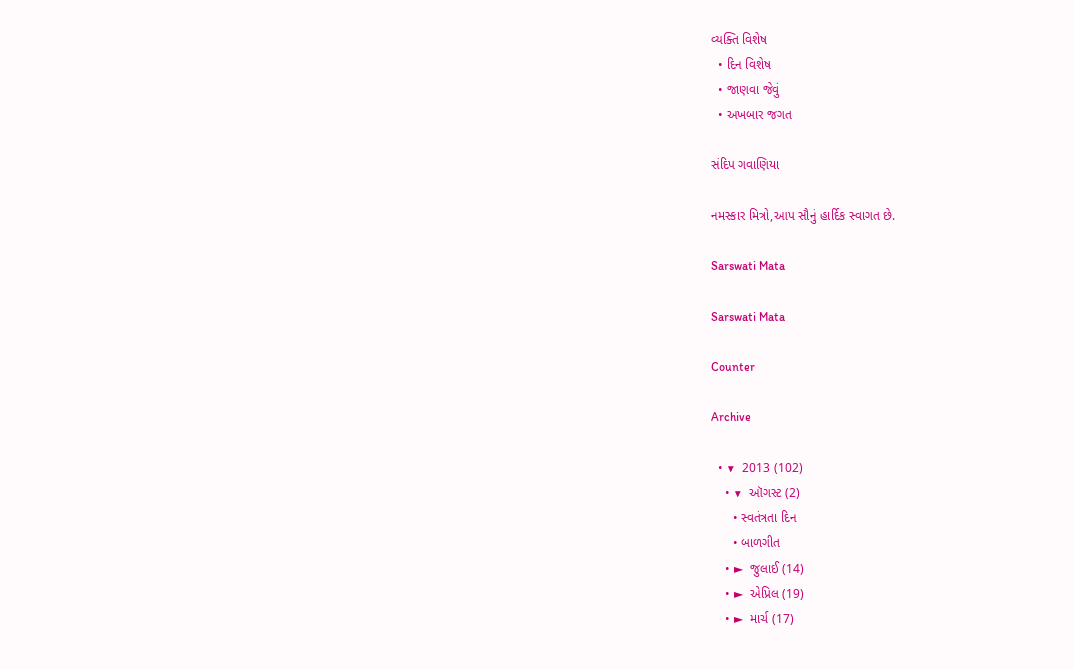વ્યક્તિ વિશેષ
  • દિન વિશેષ
  • જાણવા જેવું
  • અખબાર જગત

સંદિપ ગવાણિયા

નમસ્કાર મિત્રો,આપ સૌનું હાર્દિક સ્વાગત છે.

Sarswati Mata

Sarswati Mata

Counter

Archive

  • ▼  2013 (102)
    • ▼  ઑગસ્ટ (2)
      • સ્વતંત્રતા દિન
      • બાળગીત
    • ►  જુલાઈ (14)
    • ►  એપ્રિલ (19)
    • ►  માર્ચ (17)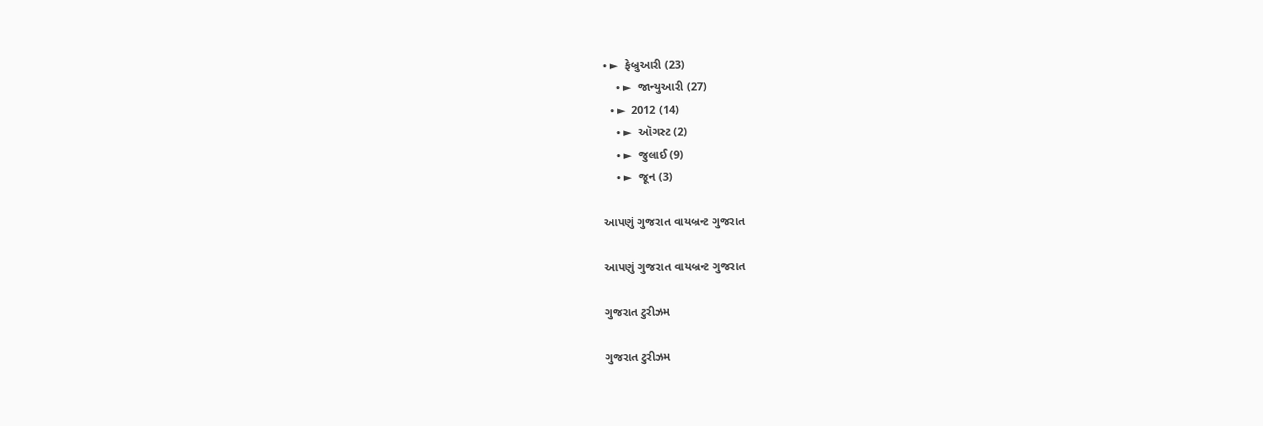• ►  ફેબ્રુઆરી (23)
    • ►  જાન્યુઆરી (27)
  • ►  2012 (14)
    • ►  ઑગસ્ટ (2)
    • ►  જુલાઈ (9)
    • ►  જૂન (3)

આપણું ગુજરાત વાયબ્રન્ટ ગુજરાત

આપણું ગુજરાત વાયબ્રન્ટ ગુજરાત

ગુજરાત ટુરીઝમ

ગુજરાત ટુરીઝમ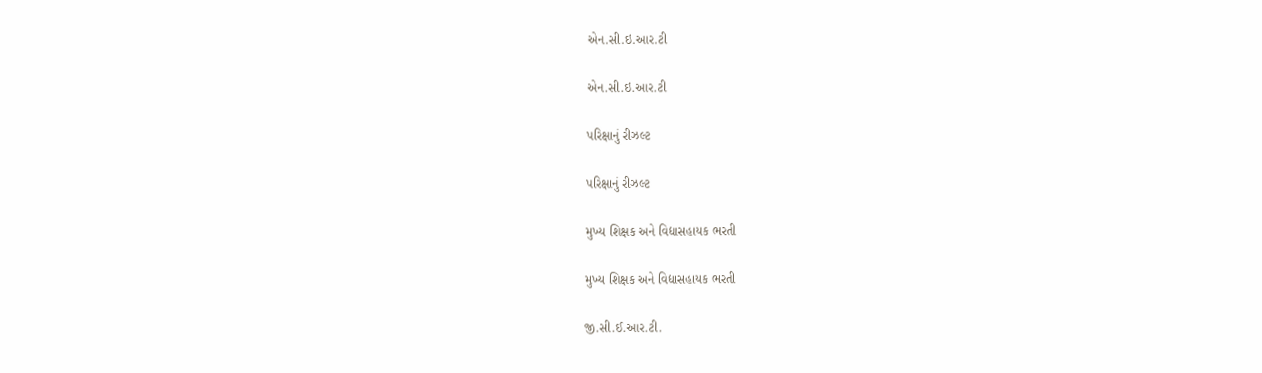એન.સી.ઇ.આર.ટી

એન.સી.ઇ.આર.ટી

પરિક્ષાનું રીઝલ્ટ

પરિક્ષાનું રીઝલ્ટ

મુખ્ય શિક્ષક અને વિદ્યાસહાયક ભરતી

મુખ્ય શિક્ષક અને વિદ્યાસહાયક ભરતી

જી.સી.ઈ.આર.ટી.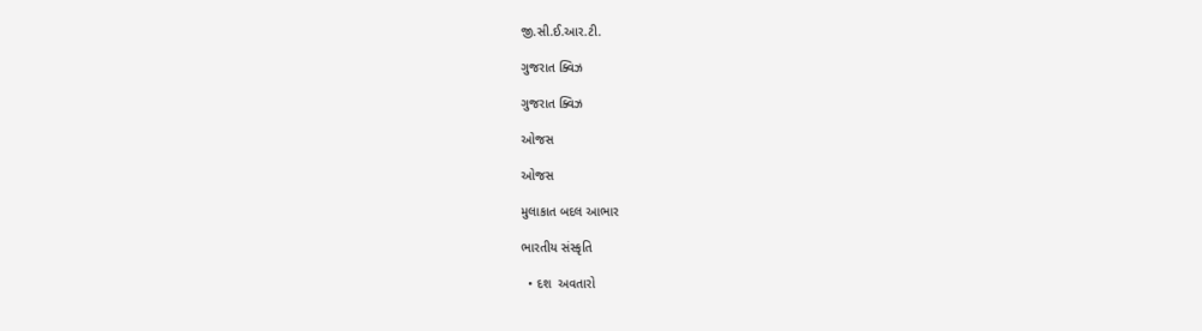જી.સી.ઈ.આર.ટી.

ગુજરાત ક્વિઝ

ગુજરાત ક્વિઝ

ઓજસ

ઓજસ

મુલાકાત બદલ આભાર

ભારતીય સંસ્કૃતિ

  • દશ  અવતારો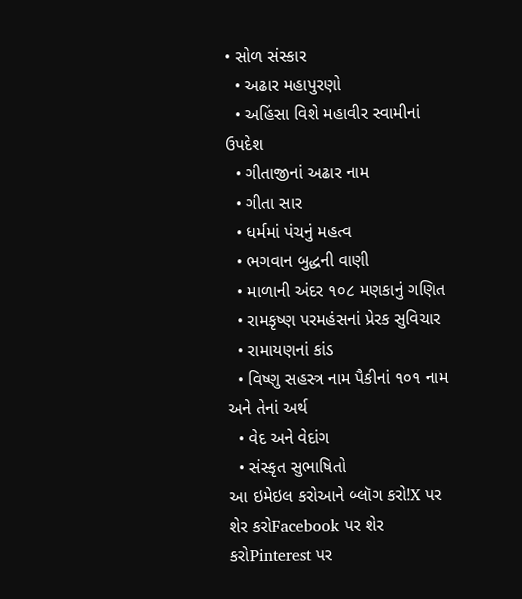• સોળ સંસ્કાર
  • અઢાર મહાપુરણો
  • અહિંસા વિશે મહાવીર સ્વામીનાં ઉપદેશ
  • ગીતાજીનાં અઢાર નામ
  • ગીતા સાર
  • ધર્મમાં પંચનું મહત્વ
  • ભગવાન બુદ્ધની વાણી
  • માળાની અંદર ૧૦૮ મણકાનું ગણિત
  • રામકૃષ્ણ પરમહંસનાં પ્રેરક સુવિચાર
  • રામાયણનાં કાંડ
  • વિષ્ણુ સહસ્ત્ર નામ પૈકીનાં ૧૦૧ નામ અને તેનાં અર્થ
  • વેદ અને વેદાંગ
  • સંસ્કૃત સુભાષિતો
આ ઇમેઇલ કરોઆને બ્લૉગ કરો!X પર શેર કરોFacebook પર શેર કરોPinterest પર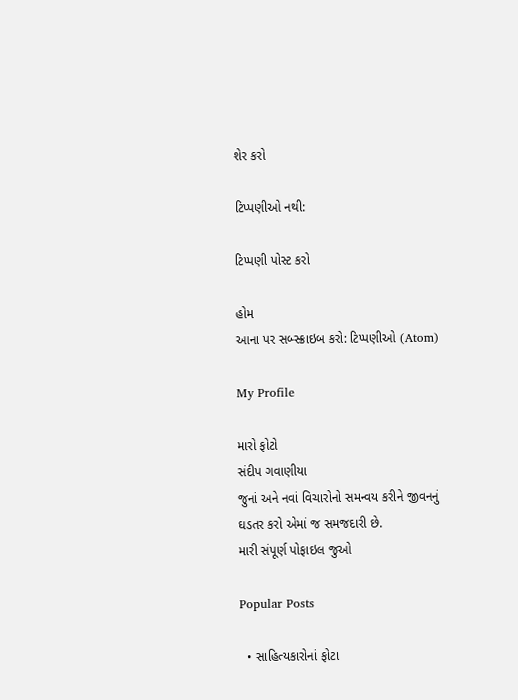શેર કરો

ટિપ્પણીઓ નથી:

ટિપ્પણી પોસ્ટ કરો

હોમ
આના પર સબ્સ્ક્રાઇબ કરો: ટિપ્પણીઓ (Atom)

My Profile

મારો ફોટો
સંદીપ ગવાણીયા
જુનાં અને નવાં વિચારોનો સમન્વય કરીને જીવનનું ઘડતર કરો એમાં જ સમજદારી છે.
મારી સંપૂર્ણ પોફાઇલ જુઓ

Popular Posts

  • સાહિત્યકારોનાં ફોટા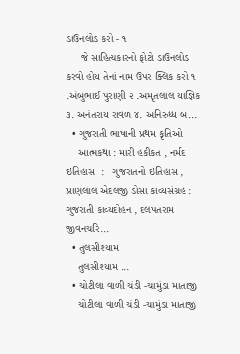ડાઉનલોડ કરો - ૧
     જે સાહિત્યકારનો ફોટો ડાઉનલોડ કરવો હોય તેનાં નામ ઉપર ક્લિક કરો ૧ .અંબુભાઈ પુરાણી ૨ .અમૃતલાલ યાજ્ઞિક ૩. અનંતરાય રાવળ ૪. અનિરુધ્ધ બ...
  • ગુજરાતી ભાષાની પ્રથમ કૃતિઓ
    આત્મકથા : મારી હકીકત , નર્મદ ઇતિહાસ  :   ગુજરાતનો ઇતિહાસ , પ્રાણલાલ એદલજી ડોસા કાવ્યસંગ્રહ : ગુજરાતી કાવ્યદોહન , દલપતરામ જીવનચરિ...
  • તુલસીશ્યામ
    તુલસીશ્યામ ...
  • ચોટીલા વાળી ચંડી -ચામુંડા માતાજી
    ચોટીલા વાળી ચંડી -ચામુંડા માતાજી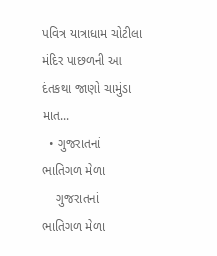પવિત્ર યાત્રાધામ ચોટીલા મંદિર પાછળની આ દંતકથા જાણો ચામુંડા માત...
  • ગુજરાતનાં ભાતિગળ મેળા
    ગુજરાતનાં ભાતિગળ મેળા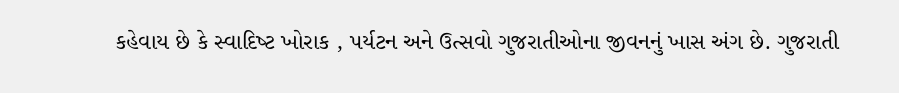કહેવાય છે કે સ્‍વાદિષ્‍ટ ખોરાક , પર્યટન અને ઉત્સવો ગુજરાતીઓના જીવનનું ખાસ અંગ છે. ગુજરાતી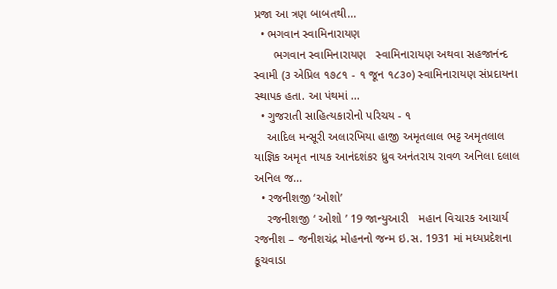પ્રજા આ ત્રણ બાબતથી...
  • ભગવાન સ્વામિનારાયણ
      ભગવાન સ્વામિનારાયણ   સ્વામિનારાયણ અથવા સહજાનંન્દ સ્વામી (૩ એપ્રિલ ૧૭૮૧ - ૧ જૂન ૧૮૩૦) સ્વામિનારાયણ સંપ્રદાયના સ્થાપક હતા. આ પંથમાં ...
  • ગુજરાતી સાહિત્યકારોનો પરિચય - ૧
    આદિલ મન્સૂરી અલારખિયા હાજી અમૃતલાલ ભટ્ટ અમૃતલાલ યાજ્ઞિક અમૃત નાયક આનંદશંકર ધ્રુવ અનંતરાય રાવળ અનિલા દલાલ અનિલ જ...
  • રજનીશજી ‘ઓશો’
    રજનીશજી ‘ ઓશો ’ 19 જાન્યુઆરી   મહાન વિચારક આચાર્ય રજનીશ – જનીશચંદ્ર મોહનનો જન્મ ઇ.સ. 1931 માં મધ્યપ્રદેશના કૂચવાડા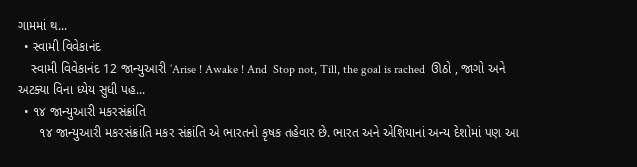ગામમાં થ...
  • સ્વામી વિવેકાનંદ
    સ્વામી વિવેકાનંદ 12 જાન્યુઆરી ’Arise ! Awake ! And  Stop not, Till, the goal is rached  ઊઠો , જાગો અને અટક્યા વિના ધ્યેય સુધી પહ...
  • ૧૪ જાન્યુઆરી મકરસંક્રાંતિ
      ૧૪ જાન્યુઆરી મકરસંક્રાંતિ મકર સંક્રાંતિ એ ભારતનો કૃષક તહેવાર છે. ભારત અને એશિયાનાં અન્ય દેશોમાં પણ આ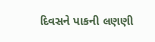દિવસને પાકની લણણી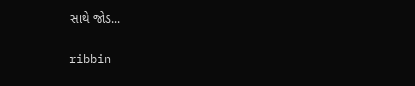સાથે જોડ...

ribbin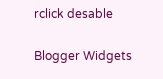rclick desable

Blogger Widgets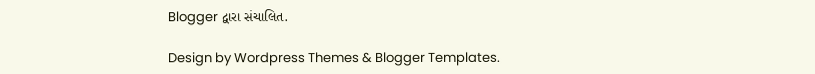Blogger દ્વારા સંચાલિત.

Design by Wordpress Themes & Blogger Templates.